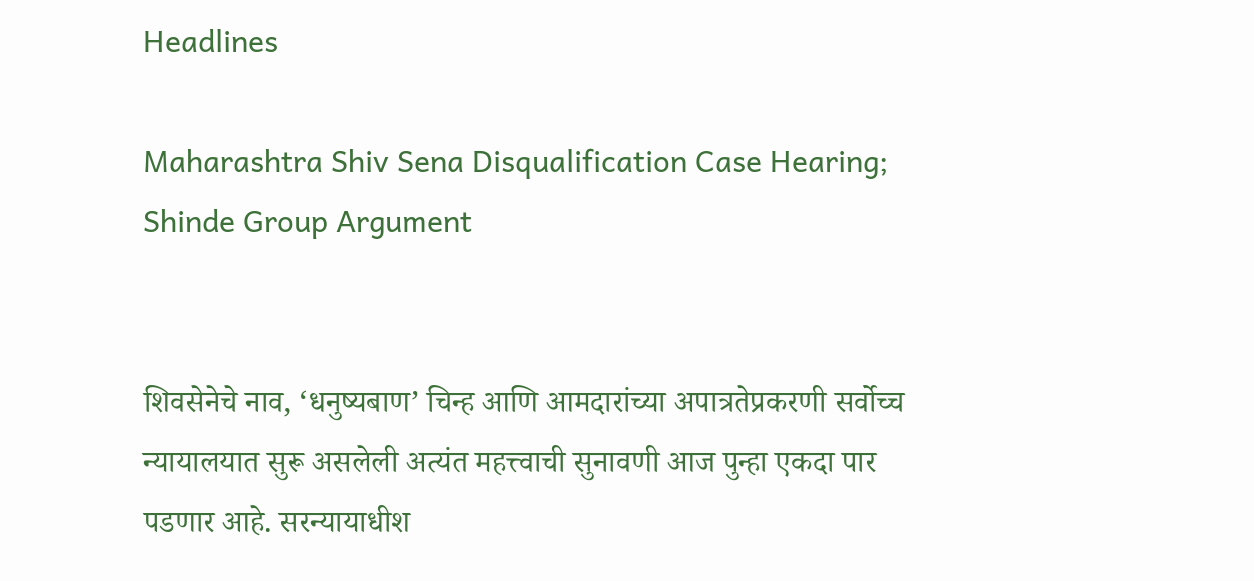Headlines

Maharashtra Shiv Sena Disqualification Case Hearing; Shinde Group Argument


शिवसेनेचे नाव, ‘धनुष्यबाण’ चिन्ह आणि आमदारांच्या अपात्रतेप्रकरणी सर्वोच्च न्यायालयात सुरू असलेली अत्यंत महत्त्वाची सुनावणी आज पुन्हा एकदा पार पडणार आहे. सरन्यायाधीश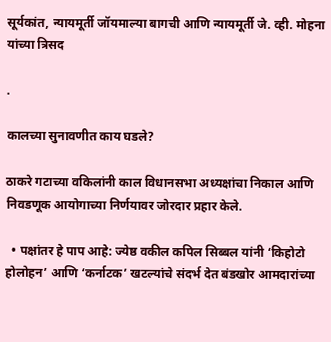सूर्यकांत, न्यायमूर्ती जॉयमाल्या बागची आणि न्यायमूर्ती जे. व्ही. मोहना यांच्या त्रिसद

.

कालच्या सुनावणीत काय घडले?

ठाकरे गटाच्या वकिलांनी काल विधानसभा अध्यक्षांचा निकाल आणि निवडणूक आयोगाच्या निर्णयावर जोरदार प्रहार केले.

  • पक्षांतर हे पाप आहे: ज्येष्ठ वकील कपिल सिब्बल यांनी ‘किहोटो होलोहन’ आणि ‘कर्नाटक’ खटल्यांचे संदर्भ देत बंडखोर आमदारांच्या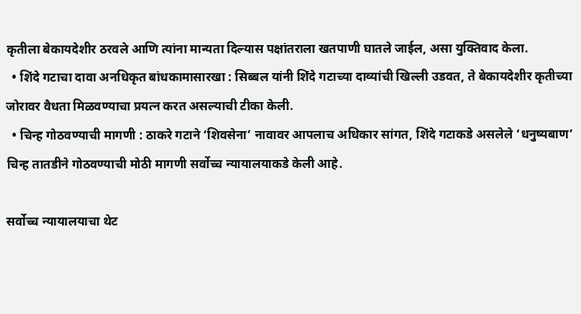कृतीला बेकायदेशीर ठरवले आणि त्यांना मान्यता दिल्यास पक्षांतराला खतपाणी घातले जाईल, असा युक्तिवाद केला.
  • शिंदे गटाचा दावा अनधिकृत बांधकामासारखा : सिब्बल यांनी शिंदे गटाच्या दाव्यांची खिल्ली उडवत, ते बेकायदेशीर कृतीच्या जोरावर वैधता मिळवण्याचा प्रयत्न करत असल्याची टीका केली.
  • चिन्ह गोठवण्याची मागणी : ठाकरे गटाने ‘शिवसेना’ नावावर आपलाच अधिकार सांगत, शिंदे गटाकडे असलेले ‘धनुष्यबाण’ चिन्ह तातडीने गोठवण्याची मोठी मागणी सर्वोच्च न्यायालयाकडे केली आहे.

सर्वोच्च न्यायालयाचा थेट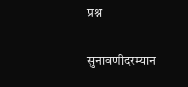प्रश्न

सुनावणीदरम्यान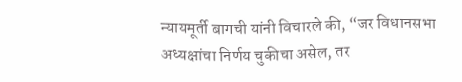न्यायमूर्ती बागची यांनी विचारले की, “जर विधानसभा अध्यक्षांचा निर्णय चुकीचा असेल, तर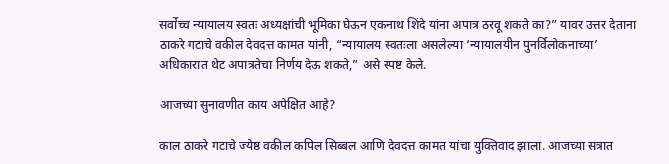सर्वोच्च न्यायालय स्वतः अध्यक्षांची भूमिका घेऊन एकनाथ शिंदे यांना अपात्र ठरवू शकते का?” यावर उत्तर देताना ठाकरे गटाचे वकील देवदत्त कामत यांनी, “न्यायालय स्वतःला असलेल्या ‘न्यायालयीन पुनर्विलोकनाच्या’ अधिकारात थेट अपात्रतेचा निर्णय देऊ शकते,” असे स्पष्ट केले.

आजच्या सुनावणीत काय अपेक्षित आहे?

काल ठाकरे गटाचे ज्येष्ठ वकील कपिल सिब्बल आणि देवदत्त कामत यांचा युक्तिवाद झाला. आजच्या सत्रात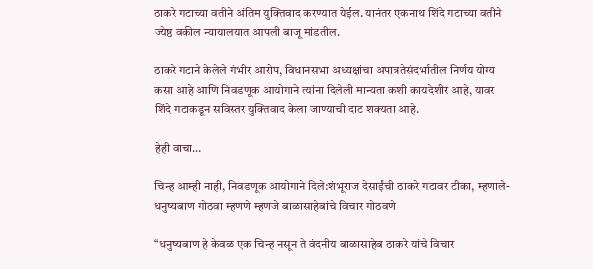ठाकरे गटाच्या वतीने अंतिम युक्तिवाद करण्यात येईल. यानंतर एकनाथ शिंदे गटाच्या वतीने ज्येष्ठ वकील न्यायालयात आपली बाजू मांडतील.

ठाकरे गटाने केलेले गंभीर आरोप, विधानसभा अध्यक्षांचा अपात्रतेसंदर्भातील निर्णय योग्य कसा आहे आणि निवडणूक आयोगाने त्यांना दिलेली मान्यता कशी कायदेशीर आहे, यावर शिंदे गटाकडून सविस्तर युक्तिवाद केला जाण्याची दाट शक्यता आहे.

हेही वाचा…

चिन्ह आम्ही नाही, निवडणूक आयोगाने दिले:शंभूराज देसाईंची ठाकरे गटावर टीका, म्हणाले- धनुष्यबाण गोठवा म्हणणे म्हणजे बाळासाहेबांचे विचार गोठवणे

“धनुष्यबाण हे केवळ एक चिन्ह नसून ते वंदनीय बाळासाहेब ठाकरे यांचे विचार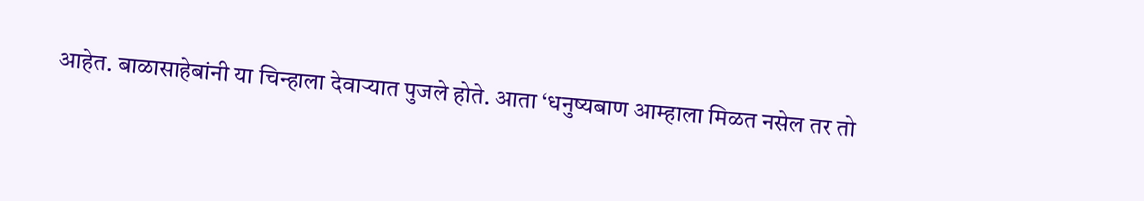आहेत. बाळासाहेबांनी या चिन्हाला देवाऱ्यात पुजले होते. आता ‘धनुष्यबाण आम्हाला मिळत नसेल तर तो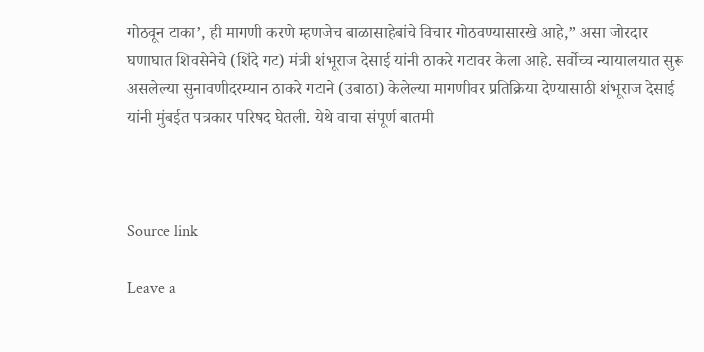गोठवून टाका’, ही मागणी करणे म्हणजेच बाळासाहेबांचे विचार गोठवण्यासारखे आहे,” असा जोरदार घणाघात शिवसेनेचे (शिंदे गट) मंत्री शंभूराज देसाई यांनी ठाकरे गटावर केला आहे. सर्वोच्च न्यायालयात सुरू असलेल्या सुनावणीदरम्यान ठाकरे गटाने (उबाठा) केलेल्या मागणीवर प्रतिक्रिया देण्यासाठी शंभूराज देसाई यांनी मुंबईत पत्रकार परिषद घेतली. येथे वाचा संपूर्ण बातमी



Source link

Leave a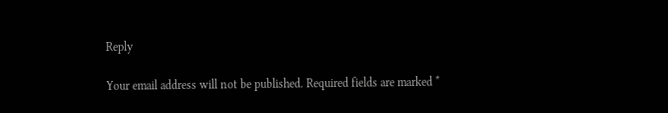Reply

Your email address will not be published. Required fields are marked *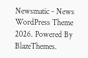Newsmatic - News WordPress Theme 2026. Powered By BlazeThemes.